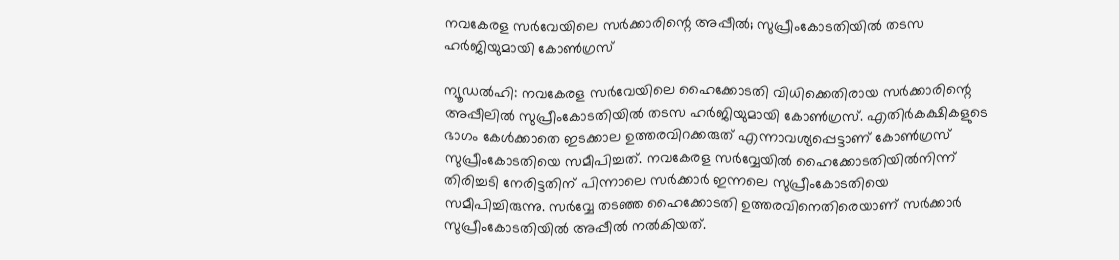നവകേരള സര്‍വേയിലെ സര്‍ക്കാരിന്റെ അപ്പീല്‍; സുപ്രീംകോടതിയില്‍ തടസ ഹര്‍ജിയുമായി കോണ്‍ഗ്രസ്

ന്യൂഡല്‍ഹി: നവകേരള സര്‍വേയിലെ ഹൈക്കോടതി വിധിക്കെതിരായ സര്‍ക്കാരിന്റെ അപ്പീലില്‍ സുപ്രീംകോടതിയിൽ തടസ ഹര്‍ജിയുമായി കോണ്‍ഗ്രസ്. എതിര്‍കക്ഷികളുടെ ഭാഗം കേള്‍ക്കാതെ ഇടക്കാല ഉത്തരവിറക്കരുത് എന്നാവശ്യപ്പെട്ടാണ് കോണ്‍ഗ്രസ് സുപ്രീംകോടതിയെ സമീപിച്ചത്. നവകേരള സർവ്വേയിൽ ഹൈക്കോടതിയിൽനിന്ന് തിരിച്ചടി നേരിട്ടതിന് പിന്നാലെ സർക്കാർ ഇന്നലെ സുപ്രീംകോടതിയെ സമീപിച്ചിരുന്നു. സർവ്വേ തടഞ്ഞ ഹൈക്കോടതി ഉത്തരവിനെതിരെയാണ് സർക്കാർ സുപ്രീംകോടതിയിൽ അപ്പീൽ നൽകിയത്.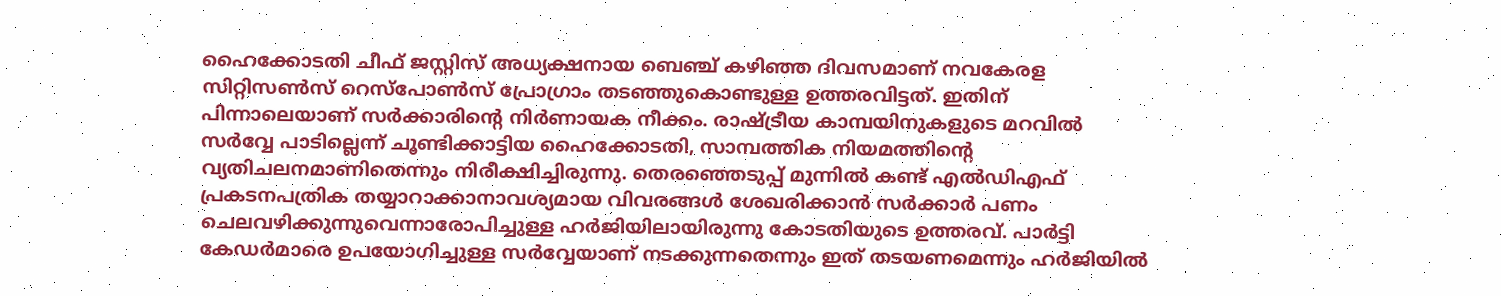ഹൈക്കോടതി ചീഫ് ജസ്റ്റിസ് അധ്യക്ഷനായ ബെഞ്ച് കഴിഞ്ഞ ദിവസമാണ് നവകേരള സിറ്റിസൺസ് റെസ്പോൺസ് പ്രോഗ്രാം തടഞ്ഞുകൊണ്ടുള്ള ഉത്തരവിട്ടത്. ഇതിന് പിന്നാലെയാണ് സർക്കാരിന്‍റെ നിർണായക നീക്കം. രാഷ്ട്രീയ കാമ്പയിനുകളുടെ മറവിൽ സർവ്വേ പാടില്ലെന്ന് ചൂണ്ടിക്കാട്ടിയ ഹൈക്കോടതി, സാമ്പത്തിക നിയമത്തിന്റെ വ്യതിചലനമാണിതെന്നും നിരീക്ഷിച്ചിരുന്നു. തെരഞ്ഞെടുപ്പ് മുന്നിൽ കണ്ട് എൽഡിഎഫ് പ്രകടനപത്രിക തയ്യാറാക്കാനാവശ്യമായ വിവരങ്ങൾ ശേഖരിക്കാൻ സർക്കാർ പണം ചെലവഴിക്കുന്നുവെന്നാരോപിച്ചുള്ള ഹർജിയിലായിരുന്നു കോടതിയുടെ ഉത്തരവ്. പാർട്ടി കേഡർമാരെ ഉപയോഗിച്ചുള്ള സർവ്വേയാണ് നടക്കുന്നതെന്നും ഇത് തടയണമെന്നും ഹർജിയിൽ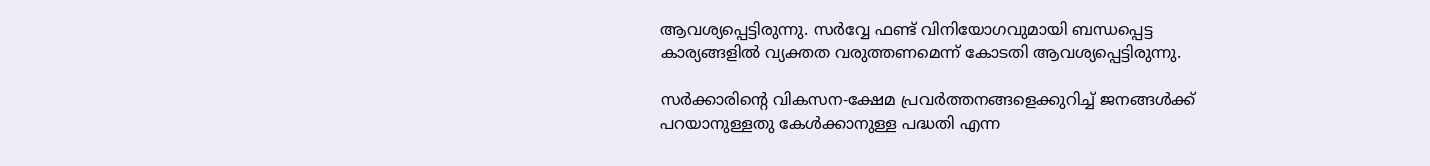ആവശ്യപ്പെട്ടിരുന്നു. സർവ്വേ ഫണ്ട് വിനിയോഗവുമായി ബന്ധപ്പെട്ട കാര്യങ്ങളിൽ വ്യക്തത വരുത്തണമെന്ന് കോടതി ആവശ്യപ്പെട്ടിരുന്നു.

സർക്കാരിന്റെ വികസന-ക്ഷേമ പ്രവർത്തനങ്ങളെക്കുറിച്ച് ജനങ്ങൾക്ക് പറയാനുള്ളതു കേൾക്കാനുള്ള പദ്ധതി എന്ന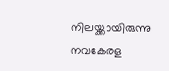നിലയ്ക്കായിരുന്നു നവകേരള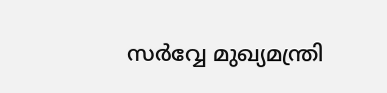സർവ്വേ മുഖ്യമന്ത്രി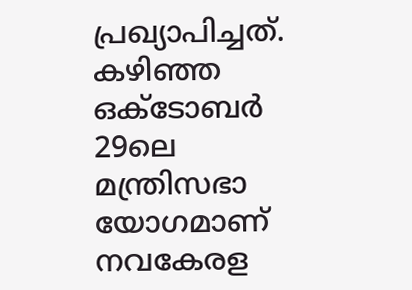പ്രഖ്യാപിച്ചത്. കഴിഞ്ഞ ഒക്ടോബർ 29ലെ മന്ത്രിസഭാ യോഗമാണ് നവകേരള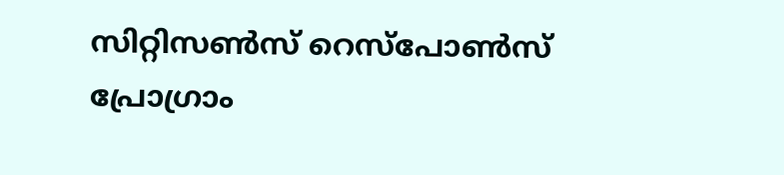സിറ്റിസൺസ് റെസ്പോൺസ് പ്രോഗ്രാം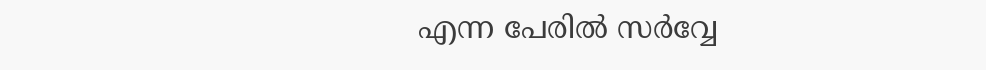എന്ന പേരിൽ സർവ്വേ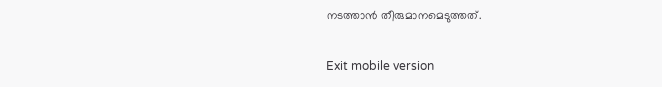നടത്താൻ തീരുമാനമെടുത്തത്.

Exit mobile version